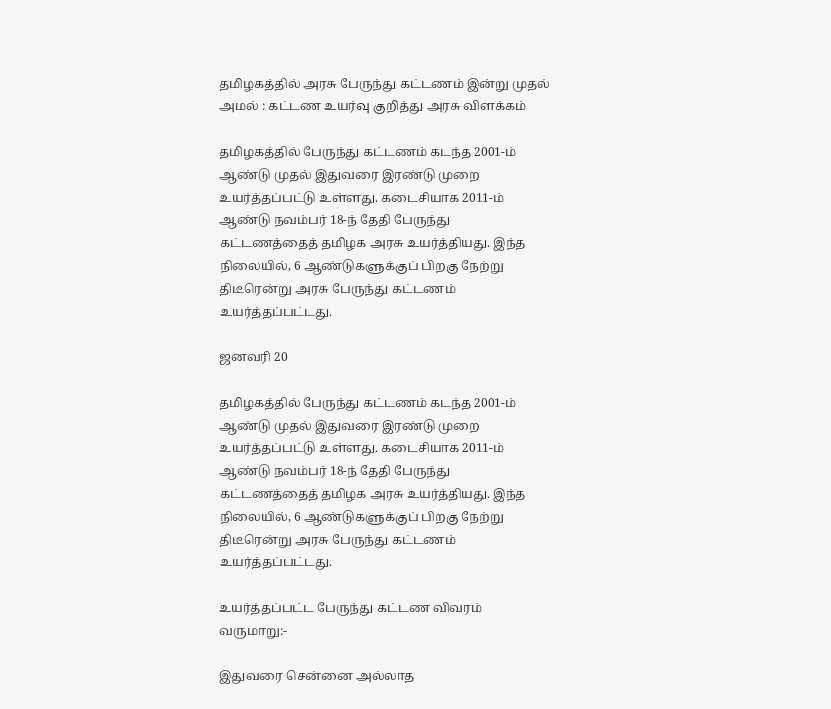தமிழகத்தில் அரசு பேருந்து கட்டணம் இன்று முதல் அமல் : கட்டண உயர்வு குறித்து அரசு விளக்கம்

தமிழகத்தில் பேருந்து கட்டணம் கடந்த 2001-ம் ஆண்டு முதல் இதுவரை இரண்டு முறை உயர்த்தப்பட்டு உள்ளது. கடைசியாக 2011-ம் ஆண்டு நவம்பர் 18-ந் தேதி பேருந்து கட்டணத்தைத் தமிழக அரசு உயர்த்தியது. இந்த நிலையில், 6 ஆண்டுகளுக்குப் பிறகு நேற்று திடீரென்று அரசு பேருந்து கட்டணம் உயர்த்தப்பட்டது.

ஜனவரி 20

தமிழகத்தில் பேருந்து கட்டணம் கடந்த 2001-ம் ஆண்டு முதல் இதுவரை இரண்டு முறை உயர்த்தப்பட்டு உள்ளது. கடைசியாக 2011-ம் ஆண்டு நவம்பர் 18-ந் தேதி பேருந்து கட்டணத்தைத் தமிழக அரசு உயர்த்தியது. இந்த நிலையில், 6 ஆண்டுகளுக்குப் பிறகு நேற்று திடீரென்று அரசு பேருந்து கட்டணம் உயர்த்தப்பட்டது.

உயர்த்தப்பட்ட பேருந்து கட்டண விவரம் வருமாறு:-

இதுவரை சென்னை அல்லாத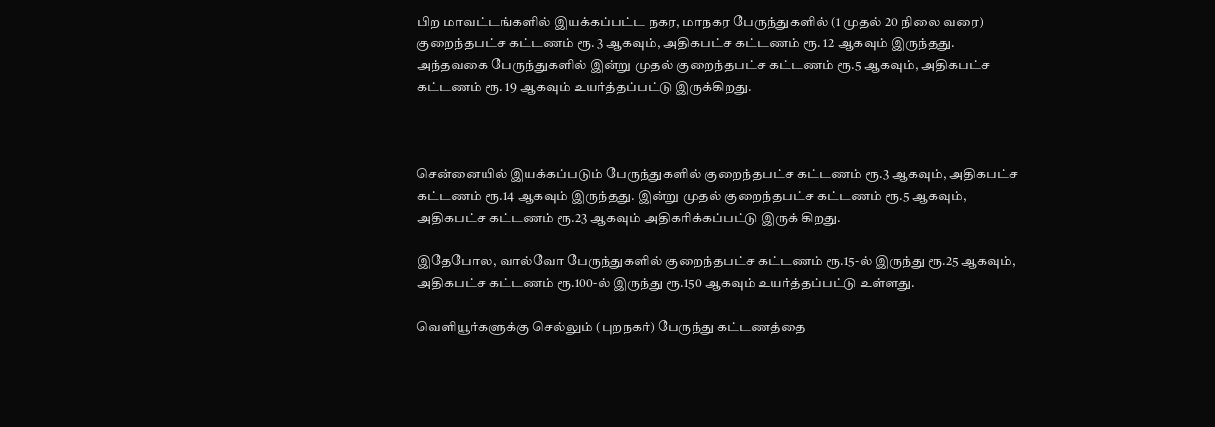பிற மாவட்டங்களில் இயக்கப்பட்ட நகர, மாநகர பேருந்துகளில் (1 முதல் 20 நிலை வரை) குறைந்தபட்ச கட்டணம் ரூ. 3 ஆகவும், அதிகபட்ச கட்டணம் ரூ. 12 ஆகவும் இருந்தது. அந்தவகை பேருந்துகளில் இன்று முதல் குறைந்தபட்ச கட்டணம் ரூ.5 ஆகவும், அதிகபட்ச கட்டணம் ரூ. 19 ஆகவும் உயர்த்தப்பட்டு இருக்கிறது.



சென்னையில் இயக்கப்படும் பேருந்துகளில் குறைந்தபட்ச கட்டணம் ரூ.3 ஆகவும், அதிகபட்ச கட்டணம் ரூ.14 ஆகவும் இருந்தது. இன்று முதல் குறைந்தபட்ச கட்டணம் ரூ.5 ஆகவும், அதிகபட்ச கட்டணம் ரூ.23 ஆகவும் அதிகரிக்கப்பட்டு இருக் கிறது.

இதேபோல, வால்வோ பேருந்துகளில் குறைந்தபட்ச கட்டணம் ரூ.15-ல் இருந்து ரூ.25 ஆகவும், அதிகபட்ச கட்டணம் ரூ.100-ல் இருந்து ரூ.150 ஆகவும் உயர்த்தப்பட்டு உள்ளது.

வெளியூர்களுக்கு செல்லும் (புறநகர்) பேருந்து கட்டணத்தை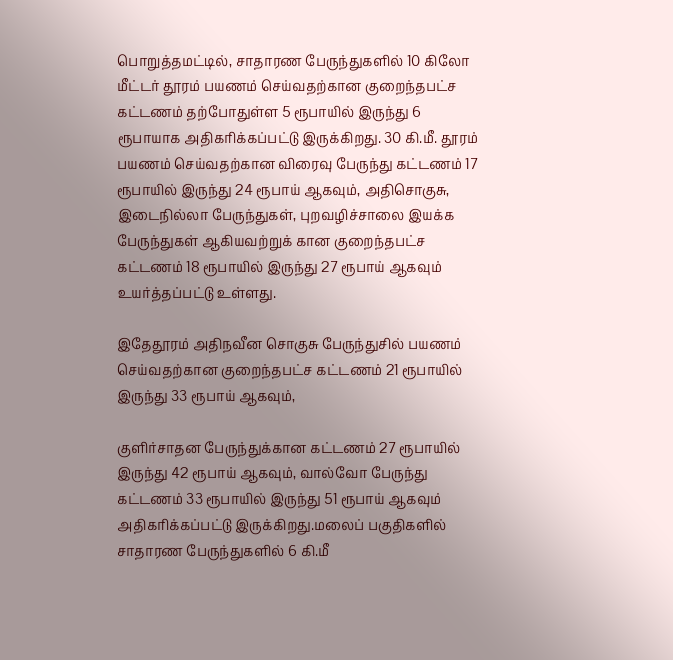பொறுத்தமட்டில், சாதாரண பேருந்துகளில் 10 கிலோ மீட்டர் தூரம் பயணம் செய்வதற்கான குறைந்தபட்ச கட்டணம் தற்போதுள்ள 5 ரூபாயில் இருந்து 6 ரூபாயாக அதிகரிக்கப்பட்டு இருக்கிறது. 30 கி.மீ. தூரம் பயணம் செய்வதற்கான விரைவு பேருந்து கட்டணம் 17 ரூபாயில் இருந்து 24 ரூபாய் ஆகவும், அதிசொகுசு, இடைநில்லா பேருந்துகள், புறவழிச்சாலை இயக்க பேருந்துகள் ஆகியவற்றுக் கான குறைந்தபட்ச கட்டணம் 18 ரூபாயில் இருந்து 27 ரூபாய் ஆகவும் உயர்த்தப்பட்டு உள்ளது.

இதேதூரம் அதிநவீன சொகுசு பேருந்துசில் பயணம் செய்வதற்கான குறைந்தபட்ச கட்டணம் 21 ரூபாயில் இருந்து 33 ரூபாய் ஆகவும்,

குளிர்சாதன பேருந்துக்கான கட்டணம் 27 ரூபாயில் இருந்து 42 ரூபாய் ஆகவும், வால்வோ பேருந்து கட்டணம் 33 ரூபாயில் இருந்து 51 ரூபாய் ஆகவும் அதிகரிக்கப்பட்டு இருக்கிறது.மலைப் பகுதிகளில் சாதாரண பேருந்துகளில் 6 கி.மீ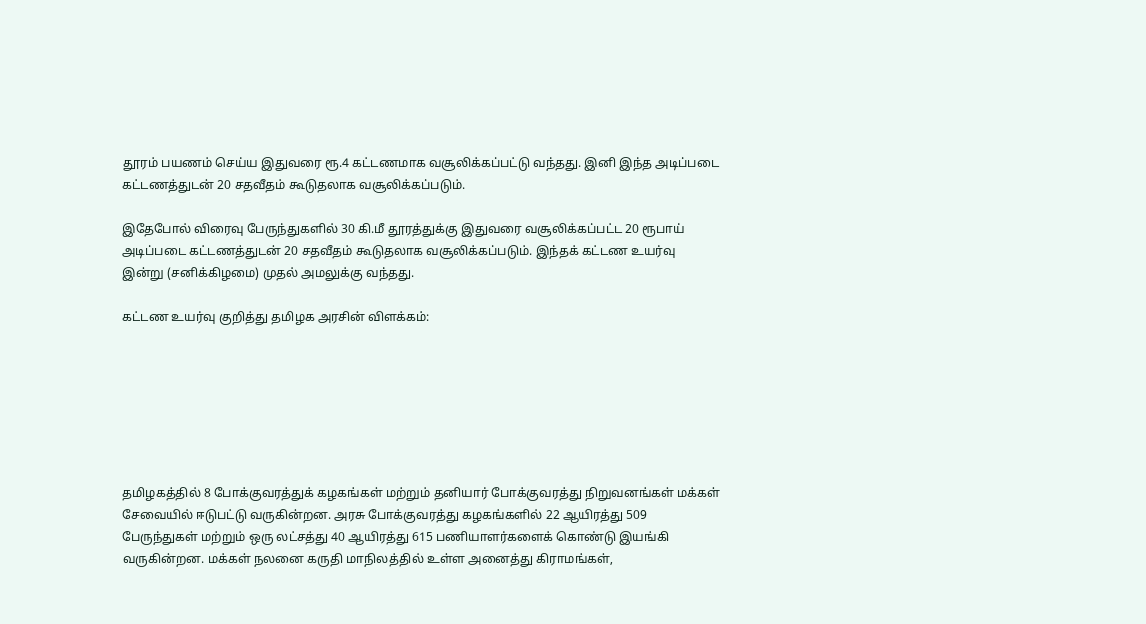தூரம் பயணம் செய்ய இதுவரை ரூ.4 கட்டணமாக வசூலிக்கப்பட்டு வந்தது. இனி இந்த அடிப்படை கட்டணத்துடன் 20 சதவீதம் கூடுதலாக வசூலிக்கப்படும்.

இதேபோல் விரைவு பேருந்துகளில் 30 கி.மீ தூரத்துக்கு இதுவரை வசூலிக்கப்பட்ட 20 ரூபாய் அடிப்படை கட்டணத்துடன் 20 சதவீதம் கூடுதலாக வசூலிக்கப்படும். இந்தக் கட்டண உயர்வு இன்று (சனிக்கிழமை) முதல் அமலுக்கு வந்தது.

கட்டண உயர்வு குறித்து தமிழக அரசின் விளக்கம்:







தமிழகத்தில் 8 போக்குவரத்துக் கழகங்கள் மற்றும் தனியார் போக்குவரத்து நிறுவனங்கள் மக்கள் சேவையில் ஈடுபட்டு வருகின்றன. அரசு போக்குவரத்து கழகங்களில் 22 ஆயிரத்து 509 பேருந்துகள் மற்றும் ஒரு லட்சத்து 40 ஆயிரத்து 615 பணியாளர்களைக் கொண்டு இயங்கி வருகின்றன. மக்கள் நலனை கருதி மாநிலத்தில் உள்ள அனைத்து கிராமங்கள்,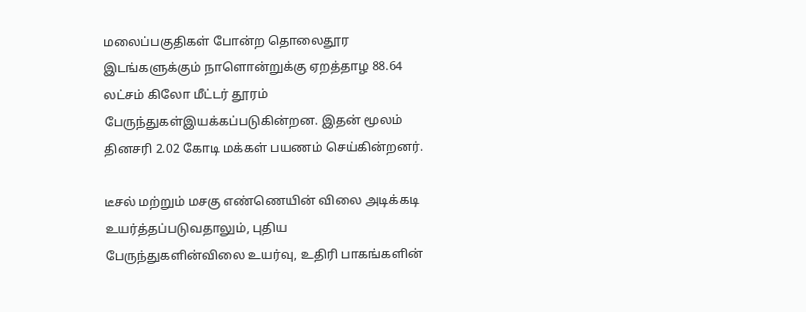மலைப்பகுதிகள் போன்ற தொலைதூர இடங்களுக்கும் நாளொன்றுக்கு ஏறத்தாழ 88.64 லட்சம் கிலோ மீட்டர் தூரம் பேருந்துகள்இயக்கப்படுகின்றன. இதன் மூலம் தினசரி 2.02 கோடி மக்கள் பயணம் செய்கின்றனர்.

டீசல் மற்றும் மசகு எண்ணெயின் விலை அடிக்கடி உயர்த்தப்படுவதாலும், புதிய பேருந்துகளின்விலை உயர்வு, உதிரி பாகங்களின்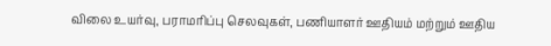விலை உயர்வு, பராமரிப்பு செலவுகள், பணியாளர் ஊதியம் மற்றும் ஊதிய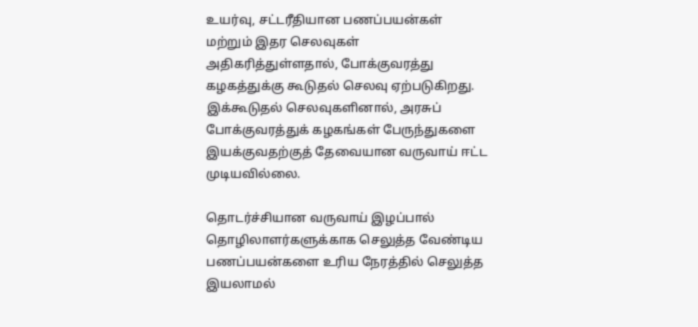உயர்வு, சட்டரீதியான பணப்பயன்கள் மற்றும் இதர செலவுகள் அதிகரித்துள்ளதால், போக்குவரத்து கழகத்துக்கு கூடுதல் செலவு ஏற்படுகிறது. இக்கூடுதல் செலவுகளினால், அரசுப் போக்குவரத்துக் கழகங்கள் பேருந்துகளை இயக்குவதற்குத் தேவையான வருவாய் ஈட்ட முடியவில்லை.

தொடர்ச்சியான வருவாய் இழப்பால் தொழிலாளர்களுக்காக செலுத்த வேண்டிய பணப்பயன்களை உரிய நேரத்தில் செலுத்த இயலாமல்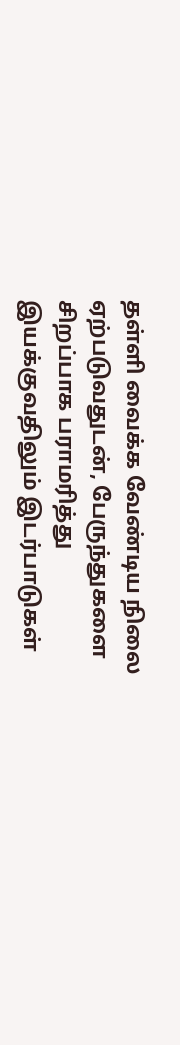தள்ளி வைக்க வேண்டிய நிலை ஏற்படுவதுடன், பேருந்துகளை சிறப்பாக பராமரித்து இயக்குவதிலும் இடர்பாடுகள்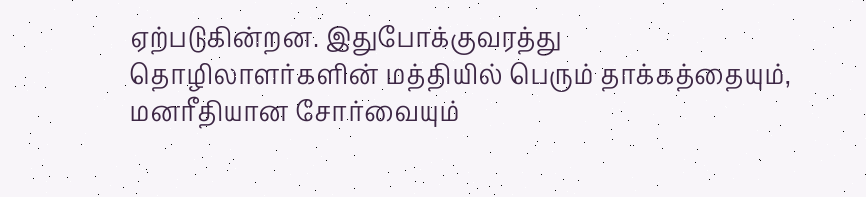ஏற்படுகின்றன. இதுபோக்குவரத்து தொழிலாளர்களின் மத்தியில் பெரும் தாக்கத்தையும், மனரீதியான சோர்வையும்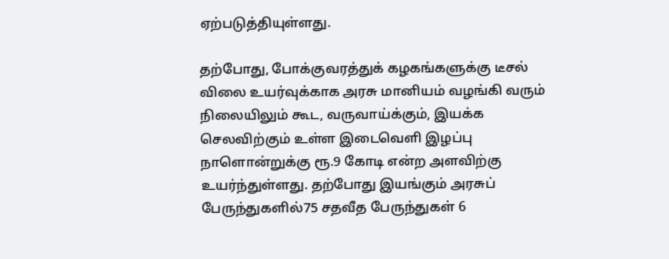ஏற்படுத்தியுள்ளது.

தற்போது, போக்குவரத்துக் கழகங்களுக்கு டீசல் விலை உயர்வுக்காக அரசு மானியம் வழங்கி வரும் நிலையிலும் கூட, வருவாய்க்கும், இயக்க செலவிற்கும் உள்ள இடைவெளி இழப்பு நாளொன்றுக்கு ரூ.9 கோடி என்ற அளவிற்கு உயர்ந்துள்ளது. தற்போது இயங்கும் அரசுப் பேருந்துகளில்75 சதவீத பேருந்துகள் 6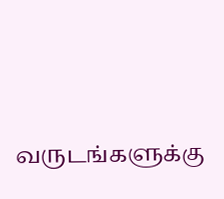வருடங்களுக்கு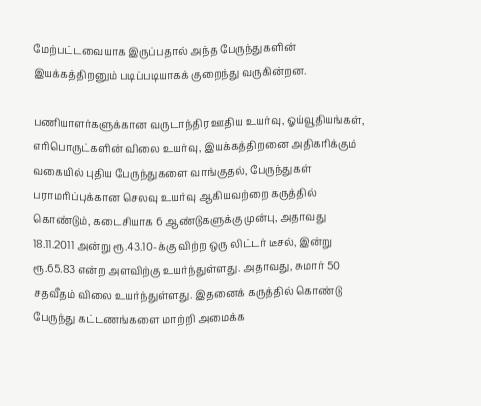மேற்பட்டவையாக இருப்பதால் அந்த பேருந்துகளின் இயக்கத்திறனும் படிப்படியாகக் குறைந்து வருகின்றன.

பணியாளர்களுக்கான வருடாந்திர ஊதிய உயர்வு, ஓய்வூதியங்கள், எரிபொருட்களின் விலை உயர்வு, இயக்கத்திறனை அதிகரிக்கும் வகையில் புதிய பேருந்துகளை வாங்குதல், பேருந்துகள் பராமரிப்புக்கான செலவு உயர்வு ஆகியவற்றை கருத்தில் கொண்டும், கடைசியாக 6 ஆண்டுகளுக்கு முன்பு, அதாவது 18.11.2011 அன்று ரூ.43.10-க்கு விற்ற ஒரு லிட்டர் டீசல், இன்று ரூ.65.83 என்ற அளவிற்கு உயர்ந்துள்ளது. அதாவது, சுமார் 50 சதவீதம் விலை உயர்ந்துள்ளது. இதனைக் கருத்தில் கொண்டு பேருந்து கட்டணங்களை மாற்றி அமைக்க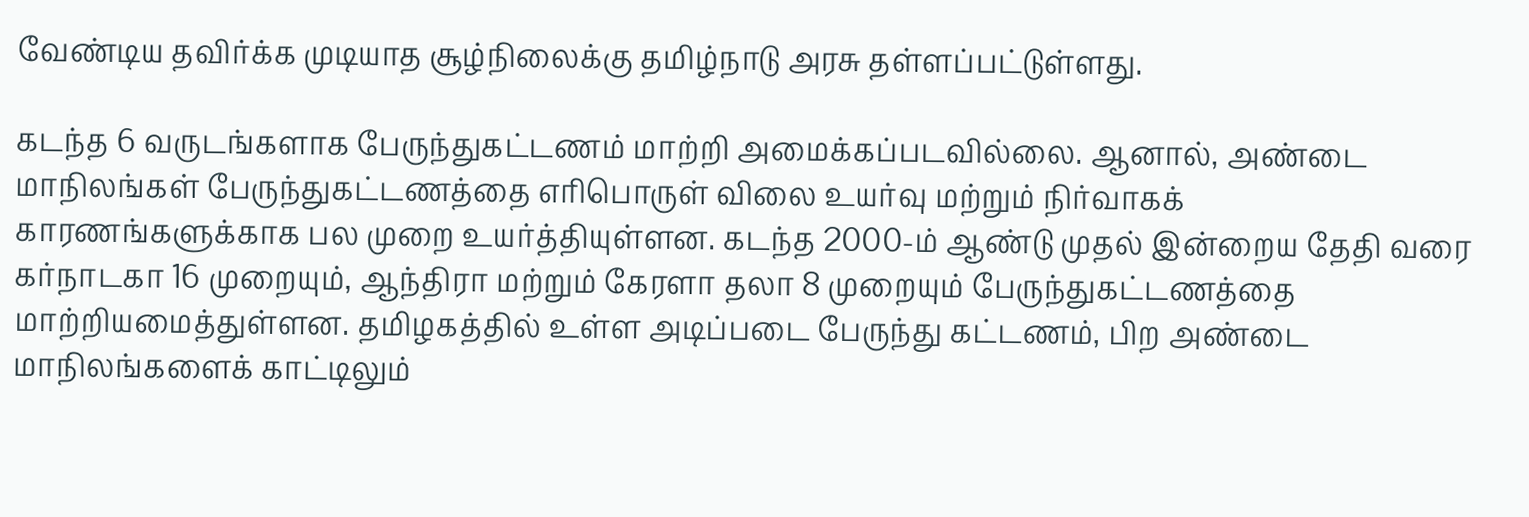வேண்டிய தவிர்க்க முடியாத சூழ்நிலைக்கு தமிழ்நாடு அரசு தள்ளப்பட்டுள்ளது.

கடந்த 6 வருடங்களாக பேருந்துகட்டணம் மாற்றி அமைக்கப்படவில்லை. ஆனால், அண்டை மாநிலங்கள் பேருந்துகட்டணத்தை எரிபொருள் விலை உயர்வு மற்றும் நிர்வாகக் காரணங்களுக்காக பல முறை உயர்த்தியுள்ளன. கடந்த 2000-ம் ஆண்டு முதல் இன்றைய தேதி வரை கர்நாடகா 16 முறையும், ஆந்திரா மற்றும் கேரளா தலா 8 முறையும் பேருந்துகட்டணத்தை மாற்றியமைத்துள்ளன. தமிழகத்தில் உள்ள அடிப்படை பேருந்து கட்டணம், பிற அண்டை மாநிலங்களைக் காட்டிலும்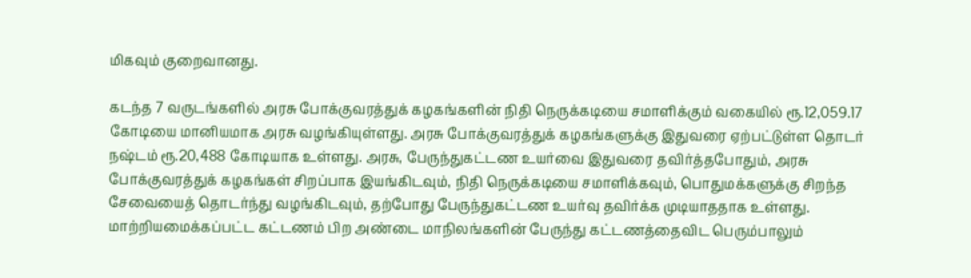மிகவும் குறைவானது.

கடந்த 7 வருடங்களில் அரசு போக்குவரத்துக் கழகங்களின் நிதி நெருக்கடியை சமாளிக்கும் வகையில் ரூ.12,059.17 கோடியை மானியமாக அரசு வழங்கியுள்ளது. அரசு போக்குவரத்துக் கழகங்களுக்கு இதுவரை ஏற்பட்டுள்ள தொடர் நஷ்டம் ரூ.20,488 கோடியாக உள்ளது. அரசு, பேருந்துகட்டண உயர்வை இதுவரை தவிர்த்தபோதும், அரசு போக்குவரத்துக் கழகங்கள் சிறப்பாக இயங்கிடவும், நிதி நெருக்கடியை சமாளிக்கவும், பொதுமக்களுக்கு சிறந்த சேவையைத் தொடர்ந்து வழங்கிடவும், தற்போது பேருந்துகட்டண உயர்வு தவிர்க்க முடியாததாக உள்ளது. மாற்றியமைக்கப்பட்ட கட்டணம் பிற அண்டை மாநிலங்களின் பேருந்து கட்டணத்தைவிட பெரும்பாலும்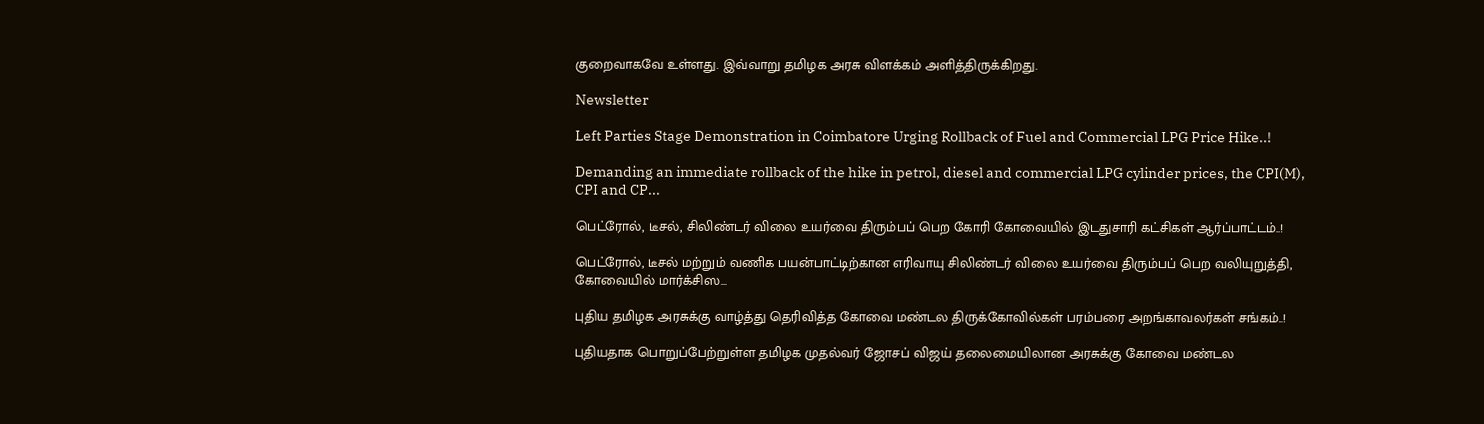குறைவாகவே உள்ளது. இவ்வாறு தமிழக அரசு விளக்கம் அளித்திருக்கிறது.

Newsletter

Left Parties Stage Demonstration in Coimbatore Urging Rollback of Fuel and Commercial LPG Price Hike..!

Demanding an immediate rollback of the hike in petrol, diesel and commercial LPG cylinder prices, the CPI(M), CPI and CP...

பெட்ரோல், டீசல், சிலிண்டர் விலை உயர்வை திரும்பப் பெற கோரி கோவையில் இடதுசாரி கட்சிகள் ஆர்ப்பாட்டம்..!

பெட்ரோல், டீசல் மற்றும் வணிக பயன்பாட்டிற்கான எரிவாயு சிலிண்டர் விலை உயர்வை திரும்பப் பெற வலியுறுத்தி, கோவையில் மார்க்சிஸ...

புதிய தமிழக அரசுக்கு வாழ்த்து தெரிவித்த கோவை மண்டல திருக்கோவில்கள் பரம்பரை அறங்காவலர்கள் சங்கம்..!

புதியதாக பொறுப்பேற்றுள்ள தமிழக முதல்வர் ஜோசப் விஜய் தலைமையிலான அரசுக்கு கோவை மண்டல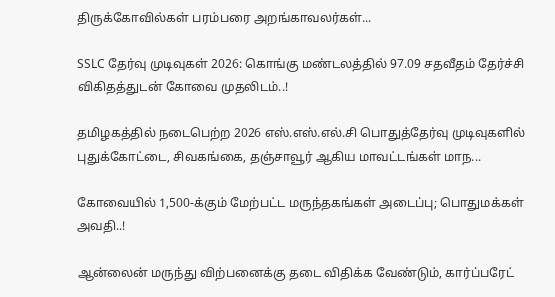திருக்கோவில்கள் பரம்பரை அறங்காவலர்கள்...

SSLC தேர்வு முடிவுகள் 2026: கொங்கு மண்டலத்தில் 97.09 சதவீதம் தேர்ச்சி விகிதத்துடன் கோவை முதலிடம்..!

தமிழகத்தில் நடைபெற்ற 2026 எஸ்.எஸ்.எல்.சி பொதுத்தேர்வு முடிவுகளில் புதுக்கோட்டை, சிவகங்கை, தஞ்சாவூர் ஆகிய மாவட்டங்கள் மாந...

கோவையில் 1,500-க்கும் மேற்பட்ட மருந்தகங்கள் அடைப்பு; பொதுமக்கள் அவதி..!

ஆன்லைன் மருந்து விற்பனைக்கு தடை விதிக்க வேண்டும், கார்ப்பரேட்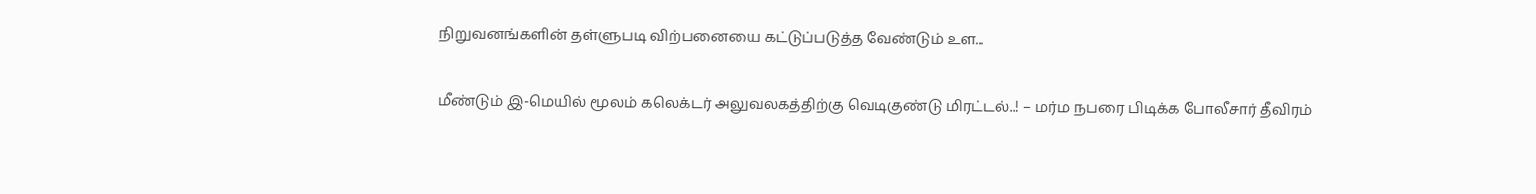நிறுவனங்களின் தள்ளுபடி விற்பனையை கட்டுப்படுத்த வேண்டும் உள...

மீண்டும் இ-மெயில் மூலம் கலெக்டர் அலுவலகத்திற்கு வெடிகுண்டு மிரட்டல்..! – மர்ம நபரை பிடிக்க போலீசார் தீவிரம்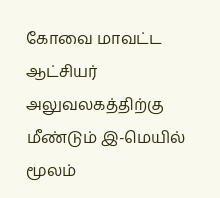கோவை மாவட்ட ஆட்சியர் அலுவலகத்திற்கு மீண்டும் இ-மெயில் மூலம்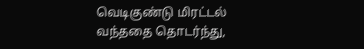வெடிகுண்டு மிரட்டல் வந்ததை தொடர்ந்து,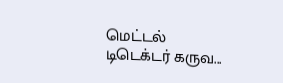மெட்டல் டிடெக்டர் கருவ...